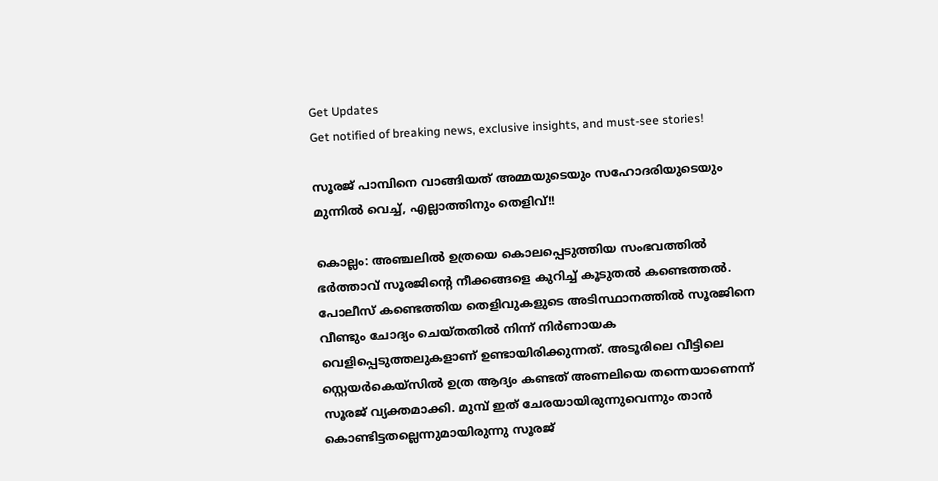Get Updates
Get notified of breaking news, exclusive insights, and must-see stories!

സൂരജ് പാമ്പിനെ വാങ്ങിയത് അമ്മയുടെയും സഹോദരിയുടെയും മുന്നില്‍ വെച്ച്, എല്ലാത്തിനും തെളിവ്!!

കൊല്ലം: അഞ്ചലില്‍ ഉത്രയെ കൊലപ്പെടുത്തിയ സംഭവത്തില്‍ ഭര്‍ത്താവ് സൂരജിന്റെ നീക്കങ്ങളെ കുറിച്ച് കൂടുതല്‍ കണ്ടെത്തല്‍. പോലീസ് കണ്ടെത്തിയ തെളിവുകളുടെ അടിസ്ഥാനത്തില്‍ സൂരജിനെ വീണ്ടും ചോദ്യം ചെയ്തതില്‍ നിന്ന് നിര്‍ണായക വെളിപ്പെടുത്തലുകളാണ് ഉണ്ടായിരിക്കുന്നത്. അടൂരിലെ വീട്ടിലെ സ്റ്റെയര്‍കെയ്‌സില്‍ ഉത്ര ആദ്യം കണ്ടത് അണലിയെ തന്നെയാണെന്ന് സൂരജ് വ്യക്തമാക്കി. മുമ്പ് ഇത് ചേരയായിരുന്നുവെന്നും താന്‍ കൊണ്ടിട്ടതല്ലെന്നുമായിരുന്നു സൂരജ്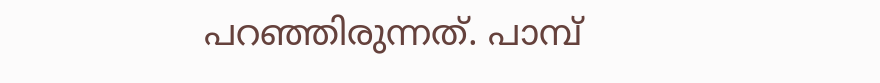പറഞ്ഞിരുന്നത്. പാമ്പ്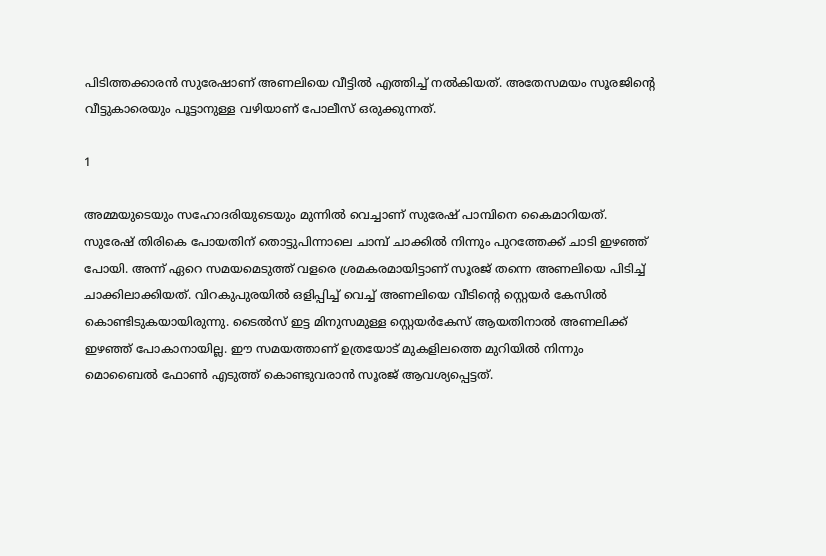പിടിത്തക്കാരന്‍ സുരേഷാണ് അണലിയെ വീട്ടില്‍ എത്തിച്ച് നല്‍കിയത്. അതേസമയം സൂരജിന്റെ വീട്ടുകാരെയും പൂട്ടാനുള്ള വഴിയാണ് പോലീസ് ഒരുക്കുന്നത്.

1

അമ്മയുടെയും സഹോദരിയുടെയും മുന്നില്‍ വെച്ചാണ് സുരേഷ് പാമ്പിനെ കൈമാറിയത്. സുരേഷ് തിരികെ പോയതിന് തൊട്ടുപിന്നാലെ ചാമ്പ് ചാക്കില്‍ നിന്നും പുറത്തേക്ക് ചാടി ഇഴഞ്ഞ് പോയി. അന്ന് ഏറെ സമയമെടുത്ത് വളരെ ശ്രമകരമായിട്ടാണ് സൂരജ് തന്നെ അണലിയെ പിടിച്ച് ചാക്കിലാക്കിയത്. വിറകുപുരയില്‍ ഒളിപ്പിച്ച് വെച്ച് അണലിയെ വീടിന്റെ സ്റ്റെയര്‍ കേസില്‍ കൊണ്ടിടുകയായിരുന്നു. ടൈല്‍സ് ഇട്ട മിനുസമുള്ള സ്റ്റെയര്‍കേസ് ആയതിനാല്‍ അണലിക്ക് ഇഴഞ്ഞ് പോകാനായില്ല. ഈ സമയത്താണ് ഉത്രയോട് മുകളിലത്തെ മുറിയില്‍ നിന്നും മൊബൈല്‍ ഫോണ്‍ എടുത്ത് കൊണ്ടുവരാന്‍ സൂരജ് ആവശ്യപ്പെട്ടത്.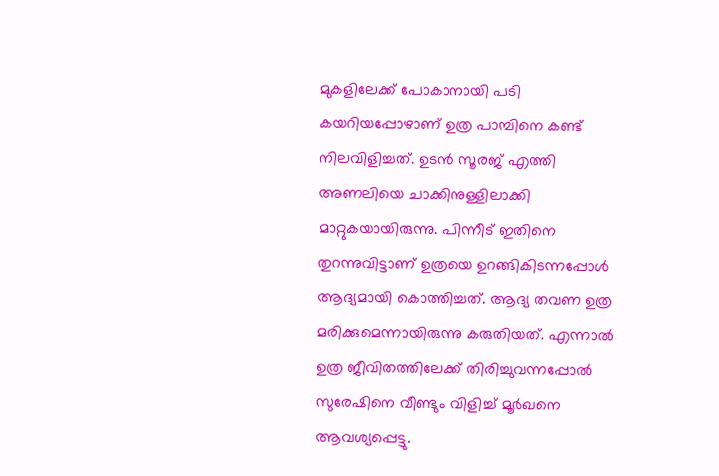മുകളിലേക്ക് പോകാനായി പടി കയറിയപ്പോഴാണ് ഉത്ര പാമ്പിനെ കണ്ട് നിലവിളിച്ചത്. ഉടന്‍ സൂരജ് എത്തി അണലിയെ ചാക്കിനുള്ളിലാക്കി മാറ്റുകയായിരുന്നു. പിന്നീട് ഇതിനെ തുറന്നുവിട്ടാണ് ഉത്രയെ ഉറങ്ങികിടന്നപ്പോള്‍ ആദ്യമായി കൊത്തിച്ചത്. ആദ്യ തവണ ഉത്ര മരിക്കുമെന്നായിരുന്നു കരുതിയത്. എന്നാല്‍ ഉത്ര ജീവിതത്തിലേക്ക് തിരിച്ചുവന്നപ്പോല്‍ സുരേഷിനെ വീണ്ടും വിളിച്ച് മൂര്‍ഖനെ ആവശ്യപ്പെട്ടു.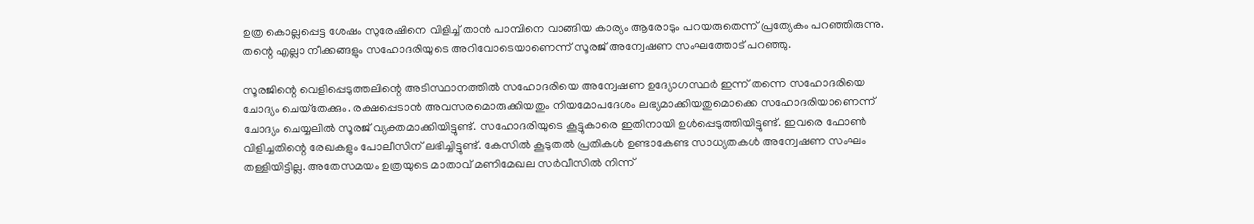ഉത്ര കൊല്ലപ്പെട്ട ശേഷം സുരേഷിനെ വിളിച്ച് താന്‍ പാമ്പിനെ വാങ്ങിയ കാര്യം ആരോടും പറയരുതെന്ന് പ്രത്യേകം പറഞ്ഞിരുന്നു. തന്റെ എല്ലാ നീക്കങ്ങളും സഹോദരിയുടെ അറിവോടെയാണെന്ന് സൂരജ് അന്വേഷണ സംഘത്തോട് പറഞ്ഞു.

സൂരജിന്റെ വെളിപ്പെടുത്തലിന്റെ അടിസ്ഥാനത്തില്‍ സഹോദരിയെ അന്വേഷണ ഉദ്യോഗസ്ഥര്‍ ഇന്ന് തന്നെ സഹോദരിയെ ചോദ്യം ചെയ്‌തേക്കും. രക്ഷപ്പെടാന്‍ അവസരമൊരുക്കിയതും നിയമോപദേശം ലഭ്യമാക്കിയതുമൊക്കെ സഹോദരിയാണെന്ന് ചോദ്യം ചെയ്യലില്‍ സൂരജ് വ്യക്തമാക്കിയിട്ടുണ്ട്. സഹോദരിയുടെ കൂട്ടുകാരെ ഇതിനായി ഉള്‍പ്പെടുത്തിയിട്ടുണ്ട്. ഇവരെ ഫോണ്‍ വിളിച്ചതിന്റെ രേഖകളും പോലീസിന് ലഭിച്ചിട്ടുണ്ട്. കേസില്‍ കൂടുതല്‍ പ്രതികള്‍ ഉണ്ടാകേണ്ട സാധ്യതകള്‍ അന്വേഷണ സംഘം തള്ളിയിട്ടില്ല. അതേസമയം ഉത്രയുടെ മാതാവ് മണിമേഖല സര്‍വീസില്‍ നിന്ന്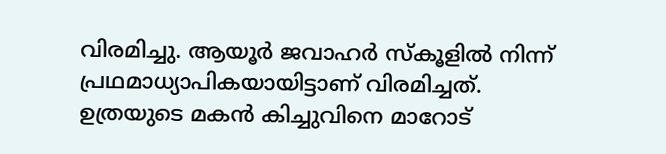വിരമിച്ചു. ആയൂര്‍ ജവാഹര്‍ സ്‌കൂളില്‍ നിന്ന് പ്രഥമാധ്യാപികയായിട്ടാണ് വിരമിച്ചത്. ഉത്രയുടെ മകന്‍ കിച്ചുവിനെ മാറോട്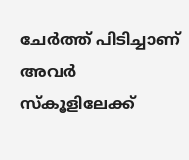ചേര്‍ത്ത് പിടിച്ചാണ് അവര്‍ സ്‌കൂളിലേക്ക്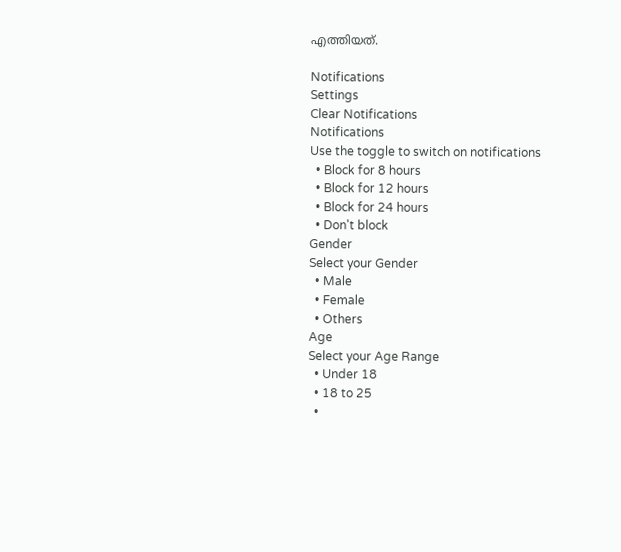എത്തിയത്.

Notifications
Settings
Clear Notifications
Notifications
Use the toggle to switch on notifications
  • Block for 8 hours
  • Block for 12 hours
  • Block for 24 hours
  • Don't block
Gender
Select your Gender
  • Male
  • Female
  • Others
Age
Select your Age Range
  • Under 18
  • 18 to 25
  •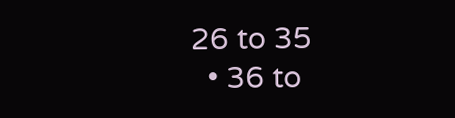26 to 35
  • 36 to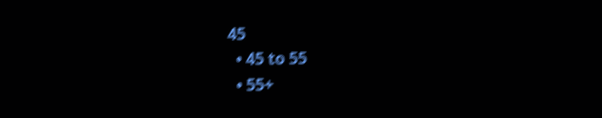45
  • 45 to 55
  • 55+